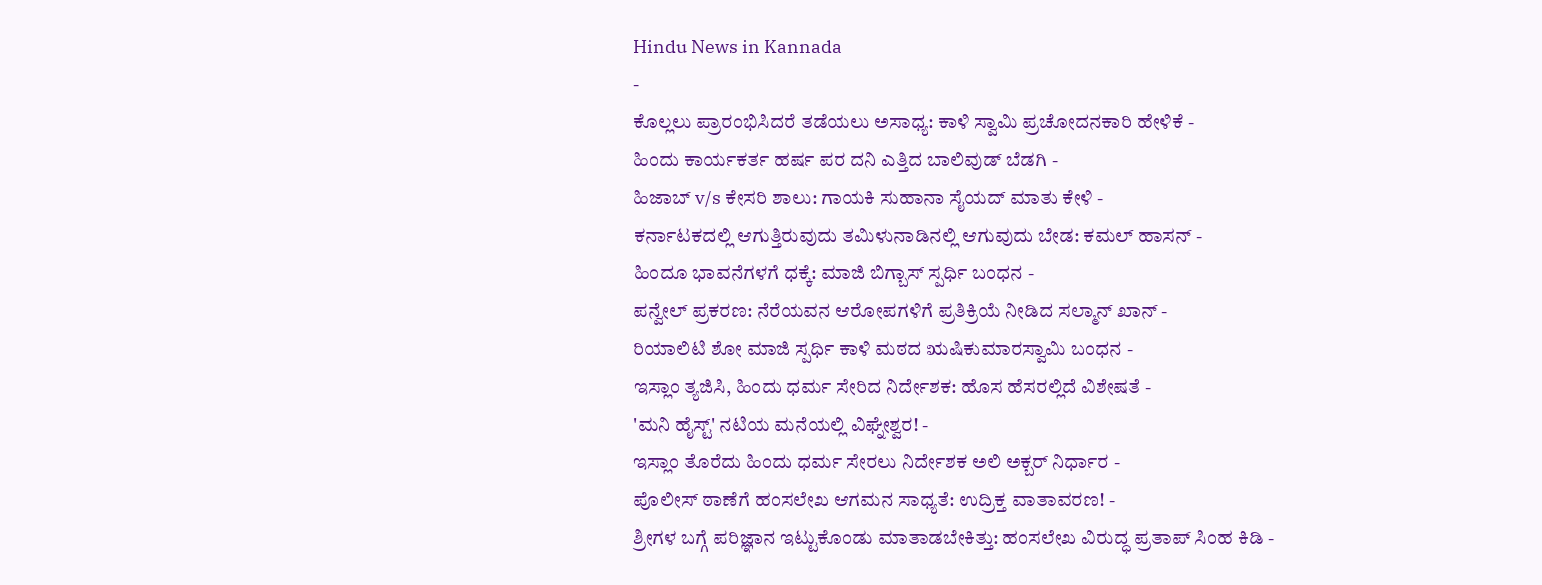Hindu News in Kannada
-
ಕೊಲ್ಲಲು ಪ್ರಾರಂಭಿಸಿದರೆ ತಡೆಯಲು ಅಸಾಧ್ಯ: ಕಾಳಿ ಸ್ವಾಮಿ ಪ್ರಚೋದನಕಾರಿ ಹೇಳಿಕೆ -
ಹಿಂದು ಕಾರ್ಯಕರ್ತ ಹರ್ಷ ಪರ ದನಿ ಎತ್ತಿದ ಬಾಲಿವುಡ್ ಬೆಡಗಿ -
ಹಿಜಾಬ್ v/s ಕೇಸರಿ ಶಾಲು: ಗಾಯಕಿ ಸುಹಾನಾ ಸೈಯದ್ ಮಾತು ಕೇಳಿ -
ಕರ್ನಾಟಕದಲ್ಲಿ ಆಗುತ್ತಿರುವುದು ತಮಿಳುನಾಡಿನಲ್ಲಿ ಆಗುವುದು ಬೇಡ: ಕಮಲ್ ಹಾಸನ್ -
ಹಿಂದೂ ಭಾವನೆಗಳಗೆ ಧಕ್ಕೆ: ಮಾಜಿ ಬಿಗ್ಬಾಸ್ ಸ್ಪರ್ಧಿ ಬಂಧನ -
ಪನ್ವೇಲ್ ಪ್ರಕರಣ: ನೆರೆಯವನ ಆರೋಪಗಳಿಗೆ ಪ್ರತಿಕ್ರಿಯೆ ನೀಡಿದ ಸಲ್ಮಾನ್ ಖಾನ್ -
ರಿಯಾಲಿಟಿ ಶೋ ಮಾಜಿ ಸ್ಪರ್ಧಿ ಕಾಳಿ ಮಠದ ಋಷಿಕುಮಾರಸ್ವಾಮಿ ಬಂಧನ -
ಇಸ್ಲಾಂ ತ್ಯಜಿಸಿ, ಹಿಂದು ಧರ್ಮ ಸೇರಿದ ನಿರ್ದೇಶಕ: ಹೊಸ ಹೆಸರಲ್ಲಿದೆ ವಿಶೇಷತೆ -
'ಮನಿ ಹೈಸ್ಟ್' ನಟಿಯ ಮನೆಯಲ್ಲಿ ವಿಘ್ನೇಶ್ವರ! -
ಇಸ್ಲಾಂ ತೊರೆದು ಹಿಂದು ಧರ್ಮ ಸೇರಲು ನಿರ್ದೇಶಕ ಅಲಿ ಅಕ್ಬರ್ ನಿರ್ಧಾರ -
ಪೊಲೀಸ್ ಠಾಣೆಗೆ ಹಂಸಲೇಖ ಆಗಮನ ಸಾಧ್ಯತೆ: ಉದ್ರಿಕ್ತ ವಾತಾವರಣ! -
ಶ್ರೀಗಳ ಬಗ್ಗೆ ಪರಿಜ್ಞಾನ ಇಟ್ಟುಕೊಂಡು ಮಾತಾಡಬೇಕಿತ್ತು: ಹಂಸಲೇಖ ವಿರುದ್ಧ ಪ್ರತಾಪ್ ಸಿಂಹ ಕಿಡಿ -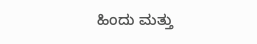ಹಿಂದು ಮತ್ತು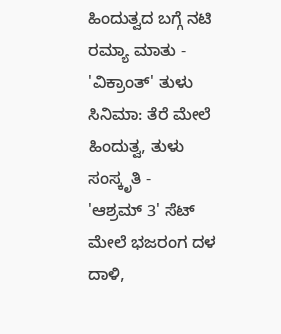ಹಿಂದುತ್ವದ ಬಗ್ಗೆ ನಟಿ ರಮ್ಯಾ ಮಾತು -
'ವಿಕ್ರಾಂತ್' ತುಳು ಸಿನಿಮಾ: ತೆರೆ ಮೇಲೆ ಹಿಂದುತ್ವ, ತುಳು ಸಂಸ್ಕೃತಿ -
'ಆಶ್ರಮ್ 3' ಸೆಟ್ ಮೇಲೆ ಭಜರಂಗ ದಳ ದಾಳಿ,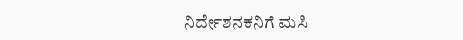ನಿರ್ದೇಶನಕನಿಗೆ ಮಸಿ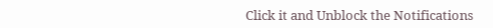Click it and Unblock the Notifications